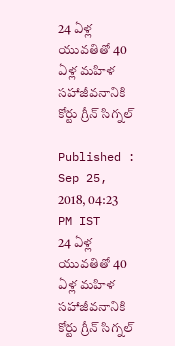24 ఏళ్ల యువతితో 40 ఏళ్ల మహిళ సహాజీవనానికి కోర్టు గ్రీన్ సిగ్నల్

Published : Sep 25, 2018, 04:23 PM IST
24 ఏళ్ల యువతితో 40 ఏళ్ల మహిళ సహాజీవనానికి కోర్టు గ్రీన్ సిగ్నల్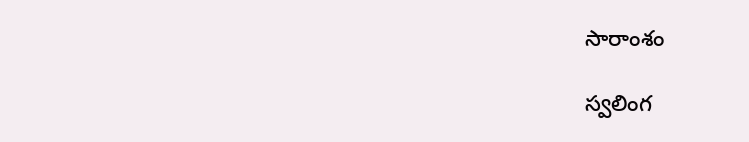సారాంశం

స్వలింగ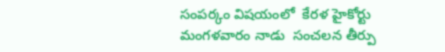సంపర్కం విషయంలో  కేరళ హైకోర్టు మంగళవారం నాడు  సంచలన తీర్పు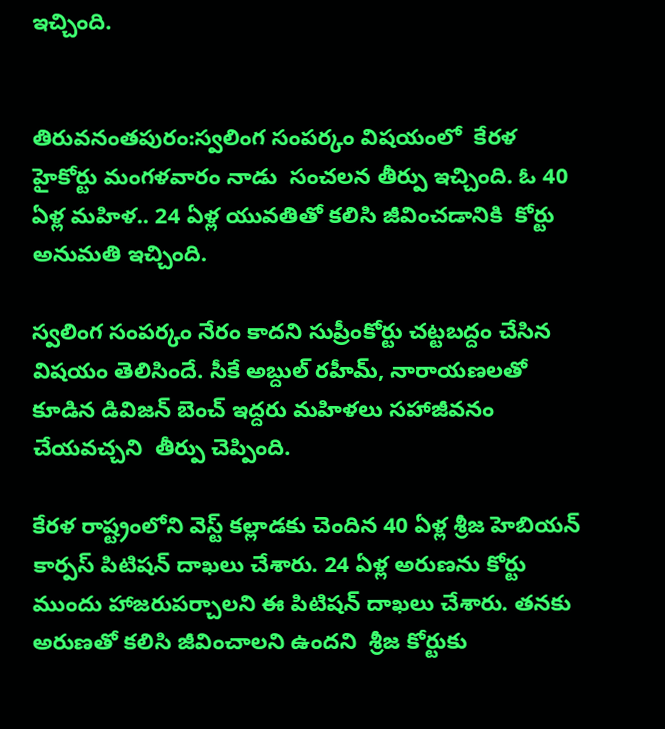ఇచ్చింది.


తిరువనంతపురం:స్వలింగ సంపర్కం విషయంలో  కేరళ హైకోర్టు మంగళవారం నాడు  సంచలన తీర్పు ఇచ్చింది. ఓ 40 ఏళ్ల మహిళ.. 24 ఏళ్ల యువతితో కలిసి జీవించడానికి  కోర్టు అనుమతి ఇచ్చింది.

స్వలింగ సంపర్కం నేరం కాదని సుప్రీంకోర్టు చట్టబద్దం చేసిన విషయం తెలిసిందే. సీకే అబ్దుల్ రహీమ్, నారాయణలతో కూడిన డివిజన్ బెంచ్ ఇద్దరు మహిళలు సహాజీవనం చేయవచ్చని  తీర్పు చెప్పింది.

కేరళ రాష్ట్రంలోని వెస్ట్ కల్లాడకు చెందిన 40 ఏళ్ల శ్రీజ హెబియన్ కార్పస్ పిటిషన్ దాఖలు చేశారు. 24 ఏళ్ల అరుణను కోర్టు ముందు హాజరుపర్చాలని ఈ పిటిషన్ దాఖలు చేశారు. తనకు అరుణతో కలిసి జీవించాలని ఉందని  శ్రీజ కోర్టుకు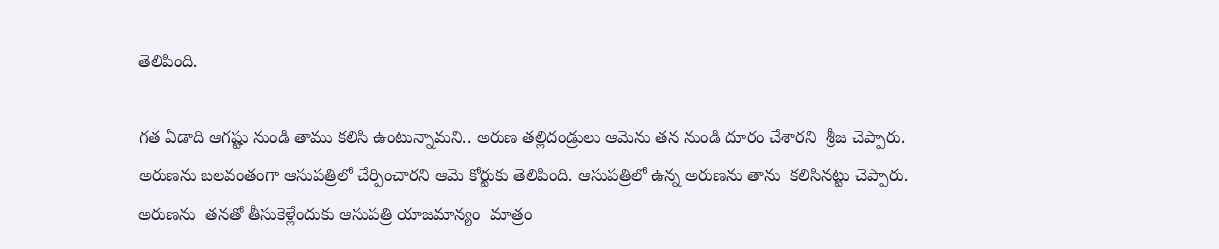తెలిపింది.

గత ఏడాది ఆగష్టు నుండి తాము కలిసి ఉంటున్నామని.. అరుణ తల్లిదండ్రులు ఆమెను తన నుండి దూరం చేశారని  శ్రీజ చెప్పారు. అరుణను బలవంతంగా ఆసుపత్రిలో చేర్పించారని ఆమె కోర్టుకు తెలిపింది. ఆసుపత్రిలో ఉన్న అరుణను తాను  కలిసినట్టు చెప్పారు. అరుణను  తనతో తీసుకెళ్లేందుకు ఆసుపత్రి యాజమాన్యం  మాత్రం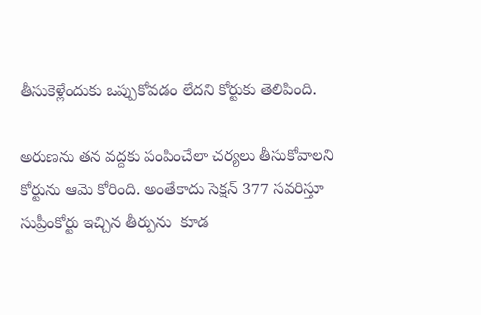తీసుకెళ్లేందుకు ఒప్పుకోవడం లేదని కోర్టుకు తెలిపింది.

అరుణను తన వద్దకు పంపించేలా చర్యలు తీసుకోవాలని కోర్టును ఆమె కోరింది. అంతేకాదు సెక్షన్ 377 సవరిస్తూ సుప్రీంకోర్టు ఇచ్చిన తీర్పును  కూడ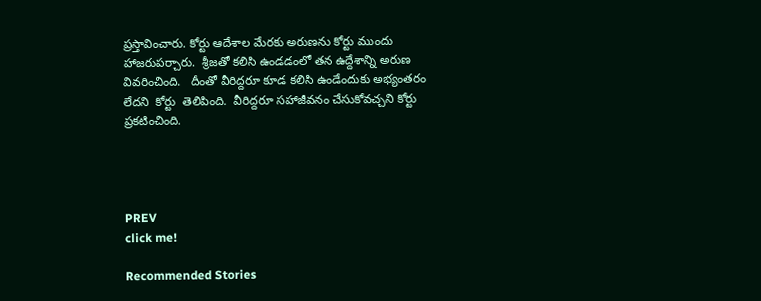ప్రస్తావించారు. కోర్టు ఆదేశాల మేరకు అరుణను కోర్టు ముందు హాజరుపర్చారు.  శ్రీజతో కలిసి ఉండడంలో తన ఉద్దేశాన్ని అరుణ వివరించింది.   దీంతో వీరిద్దరూ కూడ కలిసి ఉండేందుకు అభ్యంతరం లేదని  కోర్టు  తెలిపింది.  వీరిద్దరూ సహాజీవనం చేసుకోవచ్చని కోర్టు ప్రకటించింది.




PREV
click me!

Recommended Stories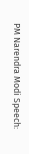PM Narendra Modi Speech: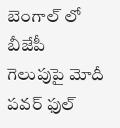బెంగాల్ లో బీజేపీ గెలుపుపై మోదీ పవర్ ఫుల్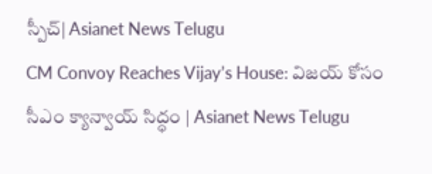స్పీచ్| Asianet News Telugu
CM Convoy Reaches Vijay’s House: విజయ్ కోసం సీఎం క్యాన్వాయ్ సిద్ధం | Asianet News Telugu